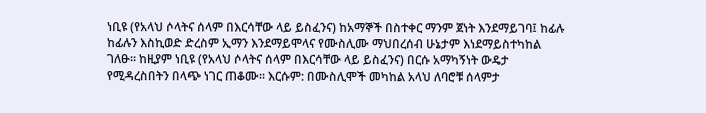ነቢዩ (የአላህ ሶላትና ሰላም በእርሳቸው ላይ ይስፈንና) ከአማኞች በስተቀር ማንም ጀነት እንደማይገባ፤ ከፊሉ ከፊሉን እስኪወድ ድረስም ኢማን እንደማይሞላና የሙስሊሙ ማህበረሰብ ሁኔታም እነደማይስተካከል ገለፁ። ከዚያም ነቢዩ (የአላህ ሶላትና ሰላም በእርሳቸው ላይ ይስፈንና) በርሱ አማካኝነት ውዴታ የሚዳረስበትን በላጭ ነገር ጠቆሙ። እርሱም: በሙስሊሞች መካከል አላህ ለባሮቹ ሰላምታ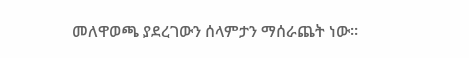መለዋወጫ ያደረገውን ሰላምታን ማሰራጨት ነው።